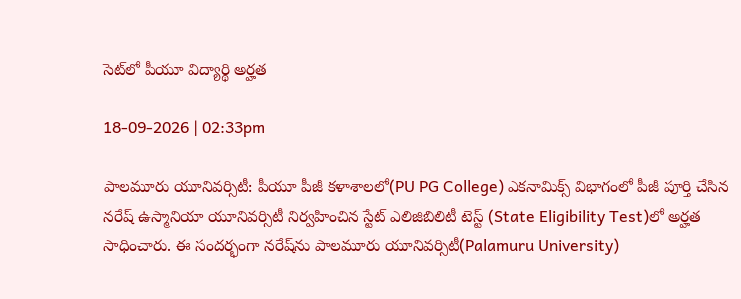సెట్‌లో పీయూ విద్యార్థి అర్హత

18-09-2026 | 02:33pm

పాలమూరు యూనివర్సిటీ: పీయూ పీజీ కళాశాలలో(PU PG College) ఎకనామిక్స్‌ విభాగంలో పీజీ పూర్తి చేసిన నరేష్‌ ఉస్మానియా యూనివర్సిటీ నిర్వహించిన స్టేట్‌ ఎలిజిబిలిటీ టెస్ట్‌ (State Eligibility Test)లో అర్హత సాధించారు. ఈ సందర్భంగా నరేష్‌ను పాలమూరు యూనివర్సిటీ(Palamuru University)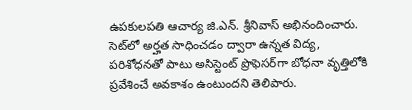ఉపకులపతి ఆచార్య జి.ఎన్. శ్రీనివాస్‌ అభినందించారు. సెట్‌లో అర్హత సాధించడం ద్వారా ఉన్నత విద్య, పరిశోధనతో పాటు అసిస్టెంట్‌ ప్రొఫెసర్‌గా బోధనా వృత్తిలోకి ప్రవేశించే అవకాశం ఉంటుందని తెలిపారు.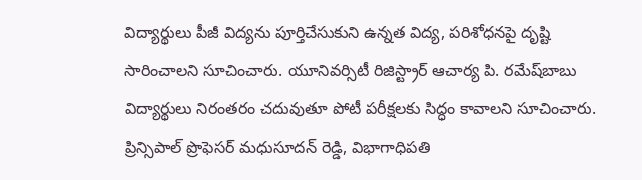విద్యార్థులు పీజీ విద్యను పూర్తిచేసుకుని ఉన్నత విద్య, పరిశోధనపై దృష్టి సారించాలని సూచించారు. యూనివర్సిటీ రిజిస్ట్రార్‌ ఆచార్య పి. రమేష్‌బాబు విద్యార్థులు నిరంతరం చదువుతూ పోటీ పరీక్షలకు సిద్ధం కావాలని సూచించారు. ప్రిన్సిపాల్‌ ప్రొఫెసర్‌ మధుసూదన్‌ రెడ్డి, విభాగాధిపతి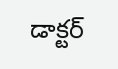డాక్టర్‌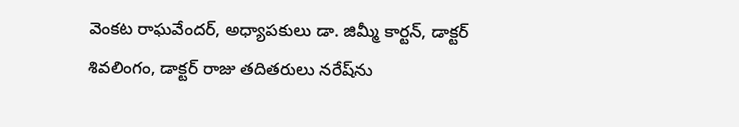వెంకట రాఘవేందర్‌, అధ్యాపకులు డా. జిమ్మీ కార్టన్‌, డాక్టర్‌ శివలింగం, డాక్టర్‌ రాజు తదితరులు నరేష్‌ను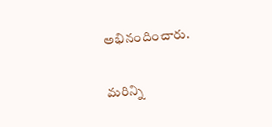అభినందించారు.

మరిన్ని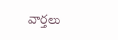వార్తలు